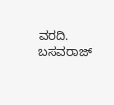ವರದಿ. ಬಸವರಾಜ್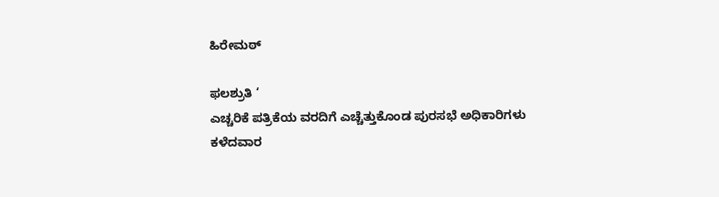ಹಿರೇಮಠ್

ಫಲಶ್ರುತಿ ‘
ಎಚ್ಚರಿಕೆ ಪತ್ರಿಕೆಯ ವರದಿಗೆ ಎಚ್ಚೆತ್ತುಕೊಂಡ ಪುರಸಭೆ ಅಧಿಕಾರಿಗಳು
ಕಳೆದವಾರ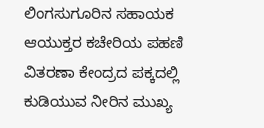ಲಿಂಗಸುಗೂರಿನ ಸಹಾಯಕ ಆಯುಕ್ತರ ಕಚೇರಿಯ ಪಹಣಿ ವಿತರಣಾ ಕೇಂದ್ರದ ಪಕ್ಕದಲ್ಲಿ ಕುಡಿಯುವ ನೀರಿನ ಮುಖ್ಯ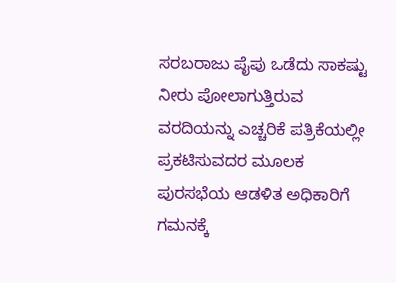ಸರಬರಾಜು ಪೈಪು ಒಡೆದು ಸಾಕಷ್ಟು ನೀರು ಪೋಲಾಗುತ್ತಿರುವ ವರದಿಯನ್ನು ಎಚ್ಚರಿಕೆ ಪತ್ರಿಕೆಯಲ್ಲೀ ಪ್ರಕಟಿಸುವದರ ಮೂಲಕ ಪುರಸಭೆಯ ಆಡಳಿತ ಅಧಿಕಾರಿಗೆ ಗಮನಕ್ಕೆ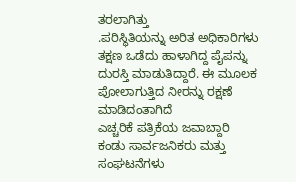ತರಲಾಗಿತ್ತು
.ಪರಿಸ್ಥಿತಿಯನ್ನು ಅರಿತ ಅಧಿಕಾರಿಗಳು ತಕ್ಷಣ ಒಡೆದು ಹಾಳಾಗಿದ್ದ ಪೈಪನ್ನು ದುರಸ್ತಿ ಮಾಡುತಿದ್ದಾರೆ. ಈ ಮೂಲಕ ಪೋಲಾಗುತ್ತಿದ ನೀರನ್ನು ರಕ್ಷಣೆ ಮಾಡಿದಂತಾಗಿದೆ
ಎಚ್ಚರಿಕೆ ಪತ್ರಿಕೆಯ ಜವಾಬ್ದಾರಿ ಕಂಡು ಸಾರ್ವಜನಿಕರು ಮತ್ತು ಸಂಘಟನೆಗಳು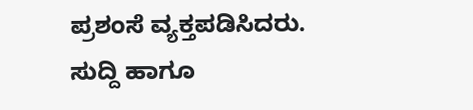ಪ್ರಶಂಸೆ ವ್ಯಕ್ತಪಡಿಸಿದರು.
ಸುದ್ದಿ ಹಾಗೂ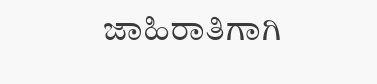ಜಾಹಿರಾತಿಗಾಗಿ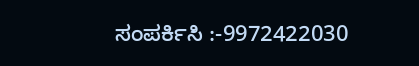ಸಂಪರ್ಕಿಸಿ :-9972422030